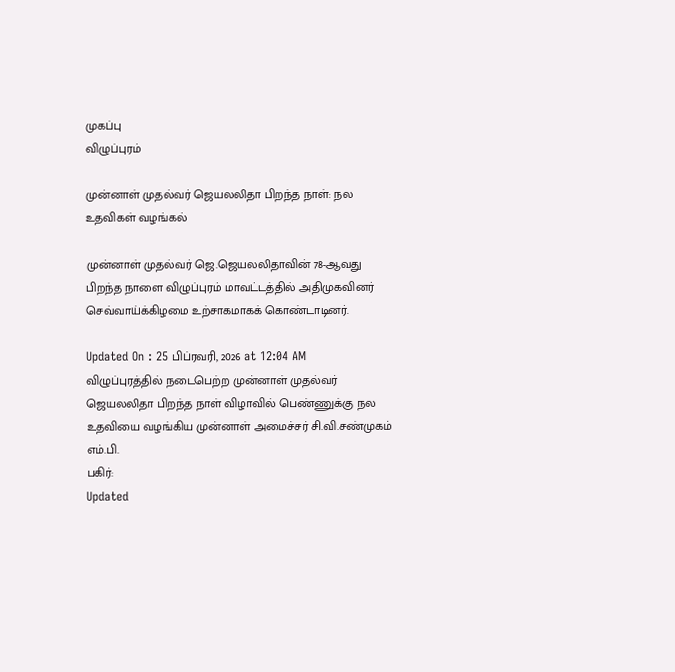முகப்பு
விழுப்புரம்

முன்னாள் முதல்வர் ஜெயலலிதா பிறந்த நாள்: நல உதவிகள் வழங்கல்

முன்னாள் முதல்வர் ஜெ.ஜெயலலிதாவின் 78-ஆவது பிறந்த நாளை விழுப்புரம் மாவட்டத்தில் அதிமுகவினர் செவ்வாய்க்கிழமை உற்சாகமாகக் கொண்டாடினர்.

Updated On : 25 பிப்ரவரி, 2026 at 12:04 AM
விழுப்புரத்தில் நடைபெற்ற முன்னாள் முதல்வர் ஜெயலலிதா பிறந்த நாள் விழாவில் பெண்ணுக்கு நல உதவியை வழங்கிய முன்னாள் அமைச்சர் சி.வி.சண்முகம் எம்.பி.
பகிர்:
Updated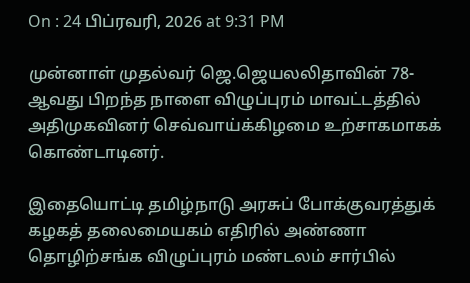On : 24 பிப்ரவரி, 2026 at 9:31 PM

முன்னாள் முதல்வர் ஜெ.ஜெயலலிதாவின் 78-ஆவது பிறந்த நாளை விழுப்புரம் மாவட்டத்தில் அதிமுகவினர் செவ்வாய்க்கிழமை உற்சாகமாகக் கொண்டாடினர்.

இதையொட்டி தமிழ்நாடு அரசுப் போக்குவரத்துக் கழகத் தலைமையகம் எதிரில் அண்ணா தொழிற்சங்க விழுப்புரம் மண்டலம் சார்பில்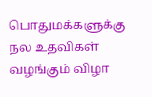பொதுமக்களுக்கு நல உதவிகள் வழங்கும் விழா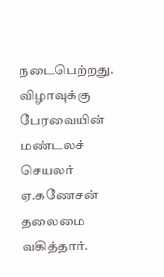நடைபெற்றது. விழாவுக்கு பேரவையின் மண்டலச் செயலர் ஏ.கணேசன் தலைமை வகித்தார்.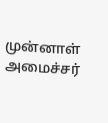முன்னாள் அமைச்சர்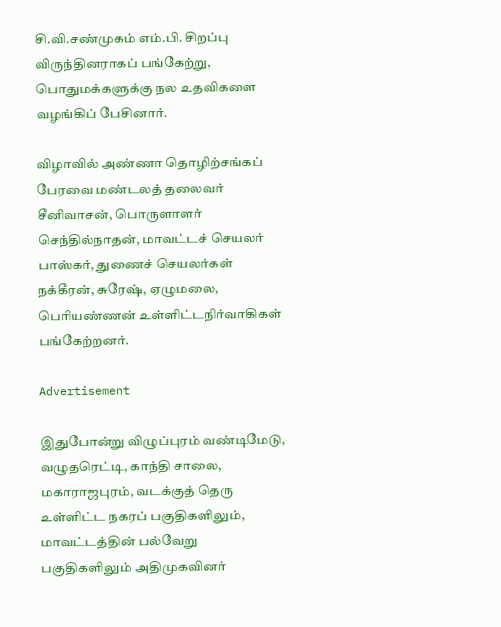சி.வி.சண்முகம் எம்.பி. சிறப்பு விருந்தினராகப் பங்கேற்று, பொதுமக்களுக்கு நல உதவிகளை வழங்கிப் பேசினார்.

விழாவில் அண்ணா தொழிற்சங்கப் பேரவை மண்டலத் தலைவர் சீனிவாசன், பொருளாளர் செந்தில்நாதன், மாவட்டச் செயலர் பாஸ்கர், துணைச் செயலர்கள் நக்கீரன், சுரேஷ், ஏழுமலை, பெரியண்ணன் உள்ளிட்டநிர்வாகிகள் பங்கேற்றனர்.

Advertisement

இதுபோன்று விழுப்புரம் வண்டிமேடு, வழுதரெட்டி, காந்தி சாலை, மகாராஜபுரம், வடக்குத் தெரு உள்ளிட்ட நகரப் பகுதிகளிலும், மாவட்டத்தின் பல்வேறு பகுதிகளிலும் அதிமுகவினர்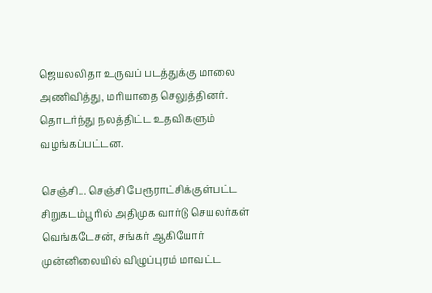ஜெயலலிதா உருவப் படத்துக்கு மாலை அணிவித்து, மரியாதை செலுத்தினர். தொடர்ந்து நலத்திட்ட உதவிகளும் வழங்கப்பட்டன.

செஞ்சி... செஞ்சி பேரூராட்சிக்குள்பட்ட சிறுகடம்பூரில் அதிமுக வார்டு செயலர்கள் வெங்கடேசன், சங்கர் ஆகியோர் முன்னிலையில் விழுப்புரம் மாவட்ட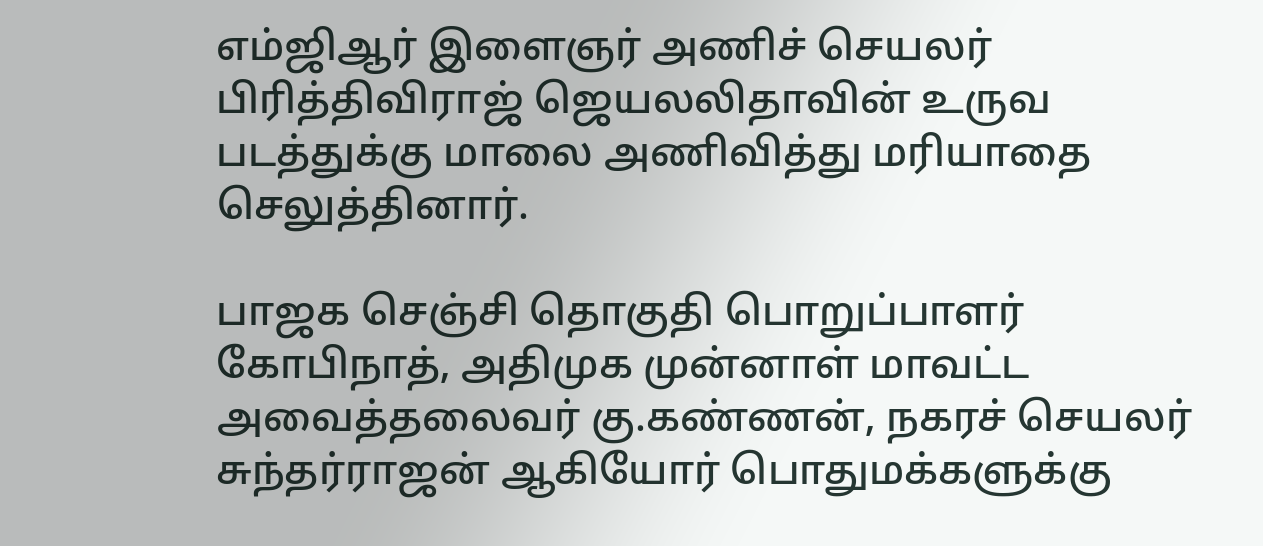எம்ஜிஆர் இளைஞர் அணிச் செயலர் பிரித்திவிராஜ் ஜெயலலிதாவின் உருவ படத்துக்கு மாலை அணிவித்து மரியாதை செலுத்தினார்.

பாஜக செஞ்சி தொகுதி பொறுப்பாளர் கோபிநாத், அதிமுக முன்னாள் மாவட்ட அவைத்தலைவர் கு.கண்ணன், நகரச் செயலர் சுந்தர்ராஜன் ஆகியோர் பொதுமக்களுக்கு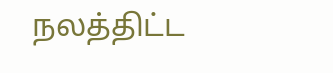நலத்திட்ட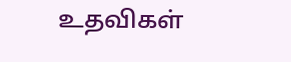உதவிகள்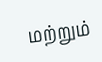மற்றும்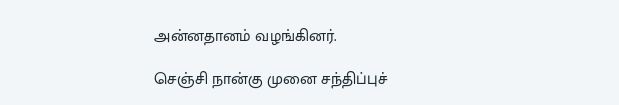அன்னதானம் வழங்கினர்.

செஞ்சி நான்கு முனை சந்திப்புச்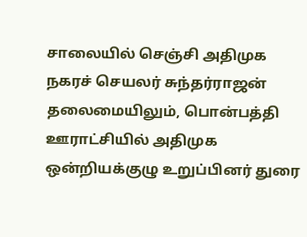சாலையில் செஞ்சி அதிமுக நகரச் செயலர் சுந்தர்ராஜன் தலைமையிலும், பொன்பத்தி ஊராட்சியில் அதிமுக ஒன்றியக்குழு உறுப்பினர் துரை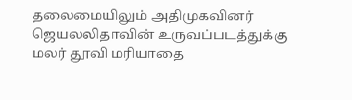தலைமையிலும் அதிமுகவினர் ஜெயலலிதாவின் உருவப்படத்துக்கு மலர் தூவி மரியாதை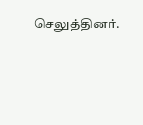செலுத்தினர்.